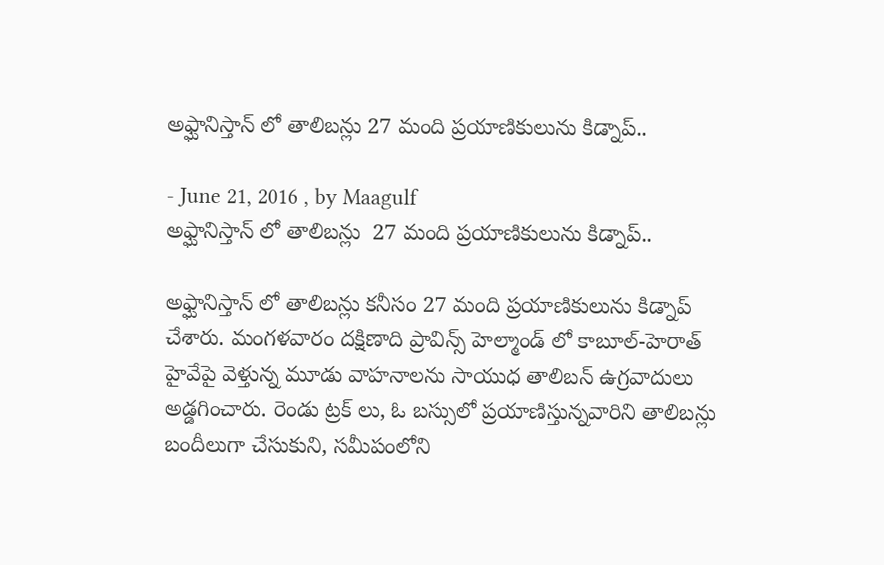అఫ్ఘానిస్తాన్ లో తాలిబన్లు 27 మంది ప్రయాణికులును కిడ్నాప్..

- June 21, 2016 , by Maagulf
అఫ్ఘానిస్తాన్ లో తాలిబన్లు  27 మంది ప్రయాణికులును కిడ్నాప్..

అఫ్ఘానిస్తాన్ లో తాలిబన్లు కనీసం 27 మంది ప్రయాణికులును కిడ్నాప్ చేశారు. మంగళవారం దక్షిణాది ప్రావిన్స్ హెల్మాండ్ లో కాబూల్-హెరాత్ హైవేపై వెళ్తున్న మూడు వాహనాలను సాయుధ తాలిబన్ ఉగ్రవాదులు అడ్డగించారు. రెండు ట్రక్ లు, ఓ బస్సులో ప్రయాణిస్తున్నవారిని తాలిబన్లు బందీలుగా చేసుకుని, సమీపంలోని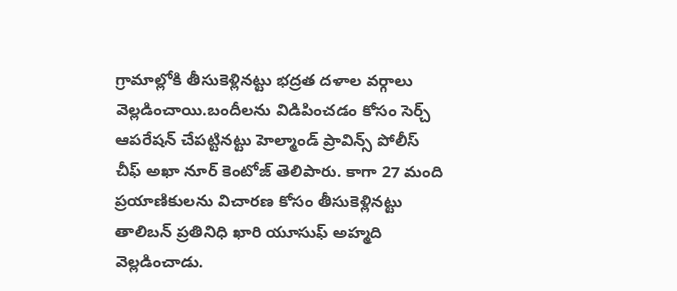గ్రామాల్లోకి తీసుకెళ్లినట్టు భద్రత దళాల వర్గాలు వెల్లడించాయి.బందీలను విడిపించడం కోసం సెర్చ్ ఆపరేషన్ చేపట్టినట్టు హెల్మాండ్ ప్రావిన్స్ పోలీస్ చీఫ్ అఖా నూర్ కెంటోజ్ తెలిపారు. కాగా 27 మంది ప్రయాణికులను విచారణ కోసం తీసుకెళ్లినట్టు తాలిబన్ ప్రతినిధి ఖారి యూసుఫ్ అహ్మది వెల్లడించాడు.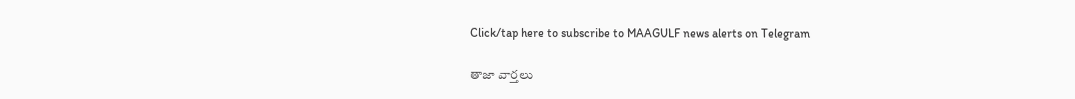Click/tap here to subscribe to MAAGULF news alerts on Telegram

తాజా వార్తలు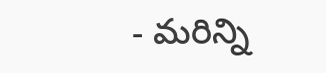- మరిన్ని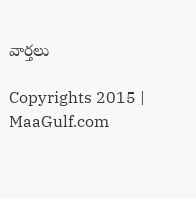వార్తలు

Copyrights 2015 | MaaGulf.com